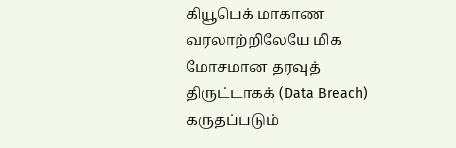கியூபெக் மாகாண வரலாற்றிலேயே மிக மோசமான தரவுத் திருட்டாகக் (Data Breach) கருதப்படும்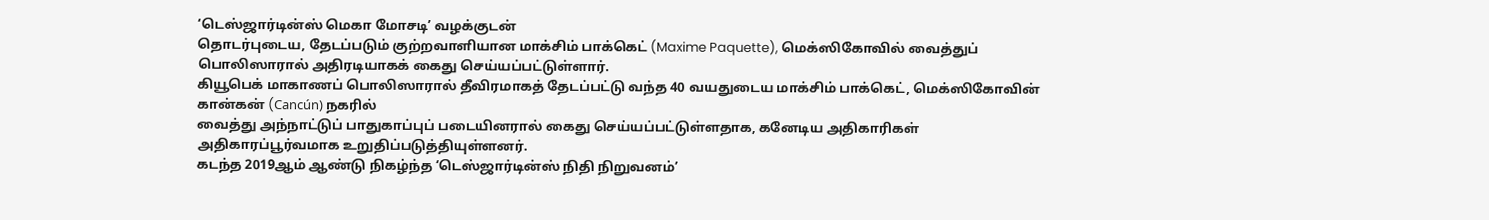‘டெஸ்ஜார்டின்ஸ் மெகா மோசடி’ வழக்குடன்
தொடர்புடைய, தேடப்படும் குற்றவாளியான மாக்சிம் பாக்கெட் (Maxime Paquette), மெக்ஸிகோவில் வைத்துப் பொலிஸாரால் அதிரடியாகக் கைது செய்யப்பட்டுள்ளார்.
கியூபெக் மாகாணப் பொலிஸாரால் தீவிரமாகத் தேடப்பட்டு வந்த 40 வயதுடைய மாக்சிம் பாக்கெட், மெக்ஸிகோவின் கான்கன் (Cancún) நகரில்
வைத்து அந்நாட்டுப் பாதுகாப்புப் படையினரால் கைது செய்யப்பட்டுள்ளதாக, கனேடிய அதிகாரிகள் அதிகாரப்பூர்வமாக உறுதிப்படுத்தியுள்ளனர்.
கடந்த 2019ஆம் ஆண்டு நிகழ்ந்த ‘டெஸ்ஜார்டின்ஸ் நிதி நிறுவனம்’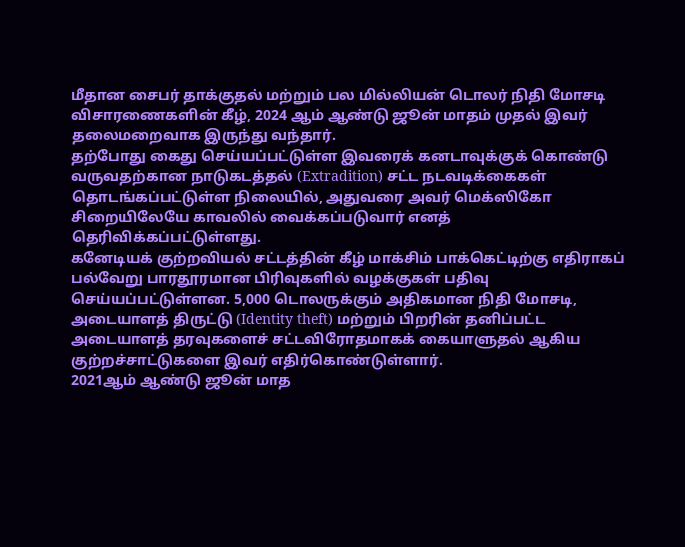மீதான சைபர் தாக்குதல் மற்றும் பல மில்லியன் டொலர் நிதி மோசடி
விசாரணைகளின் கீழ், 2024 ஆம் ஆண்டு ஜூன் மாதம் முதல் இவர் தலைமறைவாக இருந்து வந்தார்.
தற்போது கைது செய்யப்பட்டுள்ள இவரைக் கனடாவுக்குக் கொண்டு வருவதற்கான நாடுகடத்தல் (Extradition) சட்ட நடவடிக்கைகள் தொடங்கப்பட்டுள்ள நிலையில், அதுவரை அவர் மெக்ஸிகோ சிறையிலேயே காவலில் வைக்கப்படுவார் எனத் தெரிவிக்கப்பட்டுள்ளது.
கனேடியக் குற்றவியல் சட்டத்தின் கீழ் மாக்சிம் பாக்கெட்டிற்கு எதிராகப் பல்வேறு பாரதூரமான பிரிவுகளில் வழக்குகள் பதிவு செய்யப்பட்டுள்ளன. 5,000 டொலருக்கும் அதிகமான நிதி மோசடி, அடையாளத் திருட்டு (Identity theft) மற்றும் பிறரின் தனிப்பட்ட அடையாளத் தரவுகளைச் சட்டவிரோதமாகக் கையாளுதல் ஆகிய குற்றச்சாட்டுகளை இவர் எதிர்கொண்டுள்ளார்.
2021ஆம் ஆண்டு ஜூன் மாத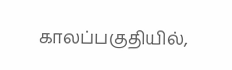காலப்பகுதியில்,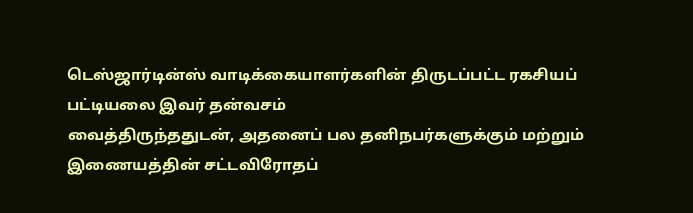டெஸ்ஜார்டின்ஸ் வாடிக்கையாளர்களின் திருடப்பட்ட ரகசியப் பட்டியலை இவர் தன்வசம்
வைத்திருந்ததுடன், அதனைப் பல தனிநபர்களுக்கும் மற்றும் இணையத்தின் சட்டவிரோதப்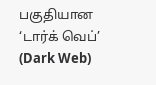பகுதியான ‘டார்க் வெப்’ (Dark Web)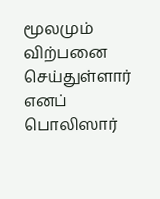மூலமும் விற்பனை செய்துள்ளார் எனப் பொலிஸார்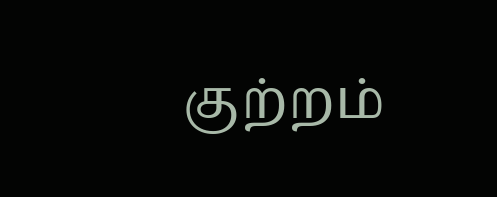குற்றம்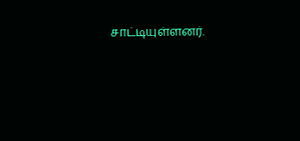சாட்டியுள்ளனர்.